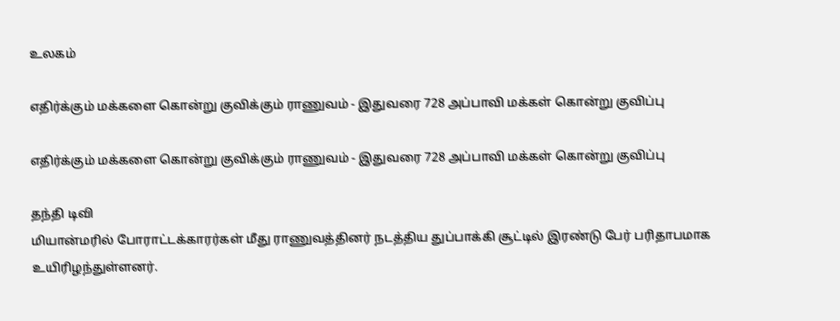உலகம்

எதிர்க்கும் மக்களை கொன்று குவிக்கும் ராணுவம் - இதுவரை 728 அப்பாவி மக்கள் கொன்று குவிப்பு

எதிர்க்கும் மக்களை கொன்று குவிக்கும் ராணுவம் - இதுவரை 728 அப்பாவி மக்கள் கொன்று குவிப்பு

தந்தி டிவி
மியான்மரில் போராட்டக்காரர்கள் மீது ராணுவத்தினர் நடத்திய துப்பாக்கி சூட்டில் இரண்டு பேர் பரிதாபமாக உயிரிழந்துள்ளனர்.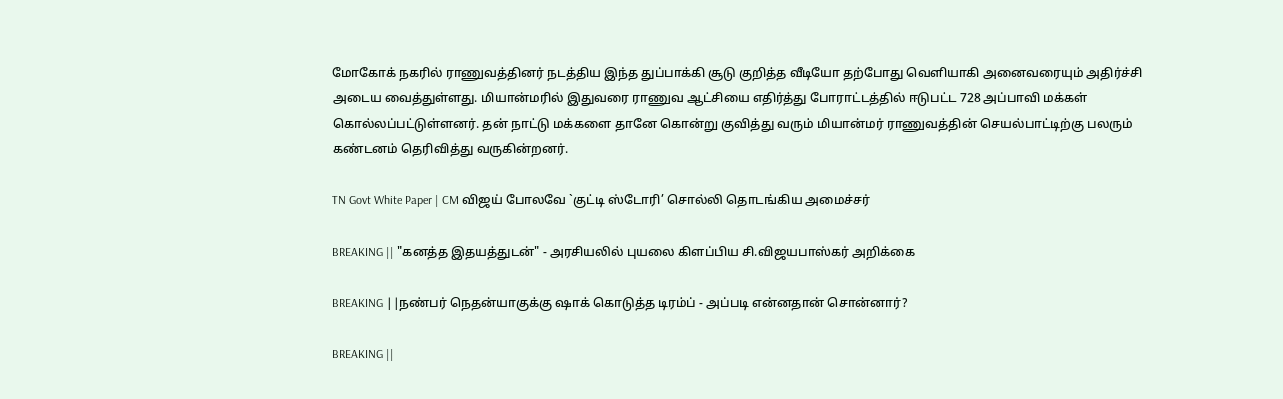மோகோக் நகரில் ராணுவத்தினர் நடத்திய இந்த துப்பாக்கி சூடு குறித்த வீடியோ தற்போது வெளியாகி அனைவரையும் அதிர்ச்சி அடைய வைத்துள்ளது. மியான்மரில் இதுவரை ராணுவ ஆட்சியை எதிர்த்து போராட்டத்தில் ஈடுபட்ட 728 அப்பாவி மக்கள் கொல்லப்பட்டுள்ளனர். தன் நாட்டு மக்களை தானே கொன்று குவித்து வரும் மியான்மர் ராணுவத்தின் செயல்பாட்டிற்கு பலரும் கண்டனம் தெரிவித்து வருகின்றனர்.

TN Govt White Paper | CM விஜய் போலவே `குட்டி ஸ்டோரி’ சொல்லி தொடங்கிய அமைச்சர்

BREAKING || "கனத்த இதயத்துடன்" - அரசியலில் புயலை கிளப்பிய சி.விஜயபாஸ்கர் அறிக்கை

BREAKING ||நண்பர் நெதன்யாகுக்கு ஷாக் கொடுத்த டிரம்ப் - அப்படி என்னதான் சொன்னார்?

BREAKING ||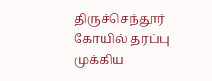திருச்செந்தூர் கோயில் தரப்பு முக்கிய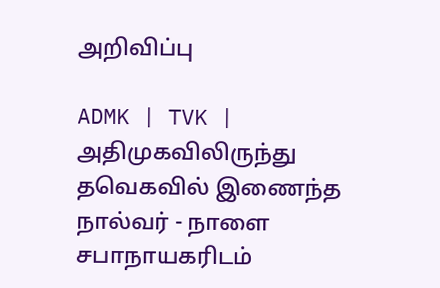அறிவிப்பு

ADMK | TVK | அதிமுகவிலிருந்து தவெகவில் இணைந்த நால்வர் - நாளை சபாநாயகரிடம்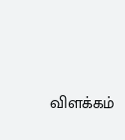விளக்கம்